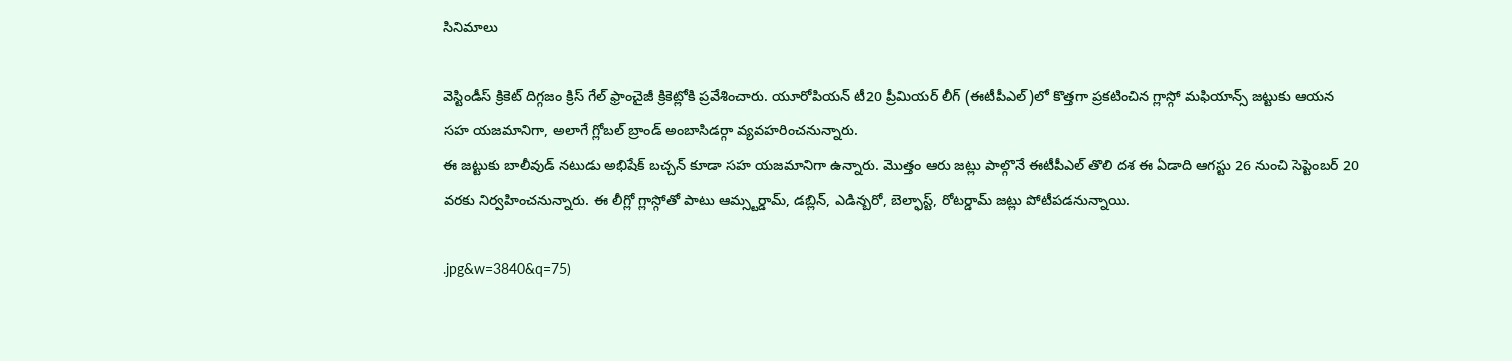సినిమాలు

వెస్టిండీస్ క్రికెట్ దిగ్గజం క్రిస్ గేల్ ఫ్రాంచైజీ క్రికెట్లోకి ప్రవేశించారు. యూరోపియన్ టీ20 ప్రీమియర్ లీగ్ (ఈటీపీఎల్)లో కొత్తగా ప్రకటించిన గ్లాస్గో మఫియాన్స్ జట్టుకు ఆయన సహ యజమానిగా, అలాగే గ్లోబల్ బ్రాండ్ అంబాసిడర్గా వ్యవహరించనున్నారు.
ఈ జట్టుకు బాలీవుడ్ నటుడు అభిషేక్ బచ్చన్ కూడా సహ యజమానిగా ఉన్నారు. మొత్తం ఆరు జట్లు పాల్గొనే ఈటీపీఎల్ తొలి దశ ఈ ఏడాది ఆగస్టు 26 నుంచి సెప్టెంబర్ 20 వరకు నిర్వహించనున్నారు. ఈ లీగ్లో గ్లాస్గోతో పాటు ఆమ్స్టర్డామ్, డబ్లిన్, ఎడిన్బరో, బెల్ఫాస్ట్, రోటర్డామ్ జట్లు పోటీపడనున్నాయి.

.jpg&w=3840&q=75)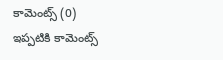కామెంట్స్ (0)
ఇప్పటికి కామెంట్స్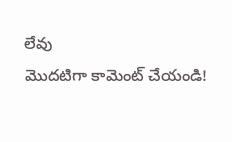లేవు
మొదటిగా కామెంట్ చేయండి!